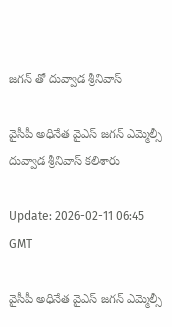జగన్ తో దువ్వాడ శ్రీనివాస్

వైసీపీ అధినేత వైఎస్ జగన్ ఎమ్మెల్సీ దువ్వాడ శ్రీనివాస్ కలిశారు

Update: 2026-02-11 06:45 GMT

వైసీపీ అధినేత వైఎస్ జగన్ ఎమ్మెల్సీ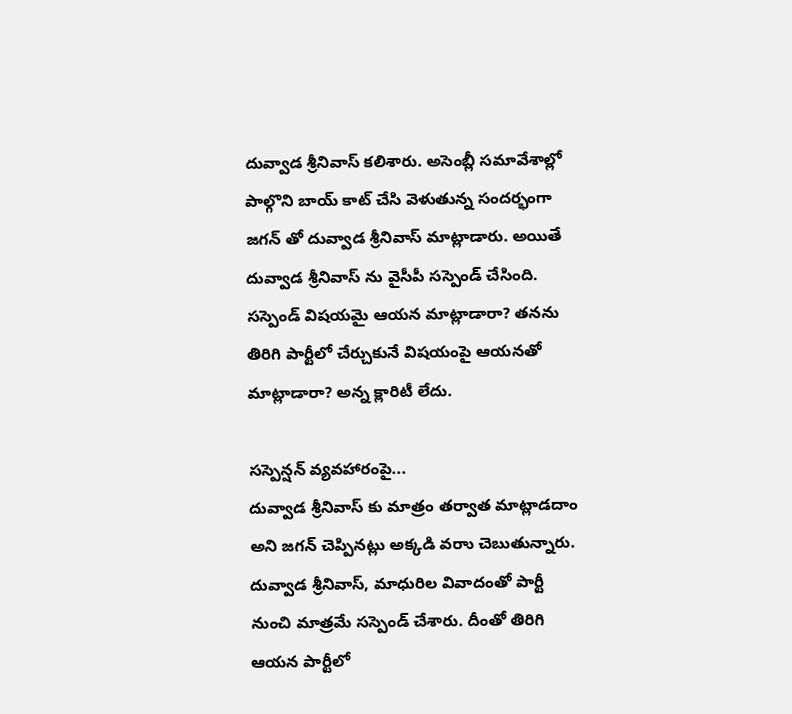దువ్వాడ శ్రీనివాస్ కలిశారు. అసెంబ్లీ సమావేశాల్లో పాల్గొని బాయ్ కాట్ చేసి వెళుతున్న సందర్భంగా జగన్ తో దువ్వాడ శ్రీనివాస్ మాట్లాడారు. అయితే దువ్వాడ శ్రీనివాస్ ను వైసీపీ సస్పెండ్ చేసింది. సస్పెండ్ విషయమై ఆయన మాట్లాడారా? తనను తిరిగి పార్టీలో చేర్చుకునే విషయంపై ఆయనతో మాట్లాడారా? అన్న క్లారిటీ లేదు.

సస్పెన్షన్ వ్యవహారంపై...
దువ్వాడ శ్రీనివాస్ కు మాత్రం తర్వాత మాట్లాడదాం అని జగన్ చెప్పినట్లు అక్కడి వరాు చెబుతున్నారు. దువ్వాడ శ్రీనివాస్, మాధురిల వివాదంతో పార్టీ నుంచి మాత్రమే సస్పెండ్ చేశారు. దీంతో తిరిగి ఆయన పార్టీలో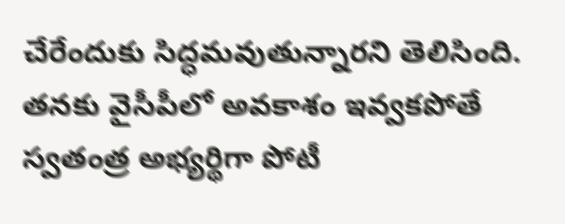చేరేందుకు సిద్ధమవుతున్నారని తెలిసింది. తనకు వైసీపీలో అవకాశం ఇవ్వకపోతే స్వతంత్ర అభ్యర్థిగా పోటీ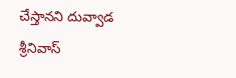చేస్తానని దువ్వాడ శ్రీనివాస్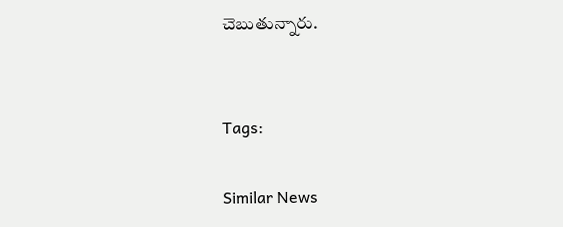చెబుతున్నారు.


Tags:

Similar News